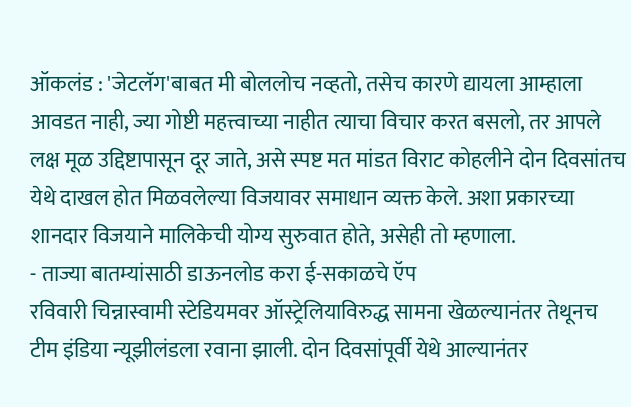ऑकलंड : 'जेटलॅग'बाबत मी बोललोच नव्हतो, तसेच कारणे द्यायला आम्हाला आवडत नाही, ज्या गोष्टी महत्त्वाच्या नाहीत त्याचा विचार करत बसलो, तर आपले लक्ष मूळ उद्दिष्टापासून दूर जाते, असे स्पष्ट मत मांडत विराट कोहलीने दोन दिवसांतच येथे दाखल होत मिळवलेल्या विजयावर समाधान व्यक्त केले. अशा प्रकारच्या शानदार विजयाने मालिकेची योग्य सुरुवात होते, असेही तो म्हणाला.
- ताज्या बातम्यांसाठी डाऊनलोड करा ई-सकाळचे ऍप
रविवारी चिन्नास्वामी स्टेडियमवर ऑस्ट्रेलियाविरुद्ध सामना खेळल्यानंतर तेथूनच टीम इंडिया न्यूझीलंडला रवाना झाली. दोन दिवसांपूर्वी येथे आल्यानंतर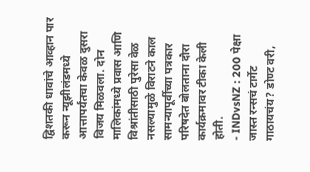द्विशतकी धावांचे आव्हान पार करून न्यूझीलंडमध्ये आत्तापर्यंतचा केवळ दुसरा विजय मिळवला. दोन मालिकांमध्ये प्रवास आणि विश्रांतीसाठी पुरेसा वेळ नसल्यामुळे विराटने काल सामन्यापूर्वीच्या पत्रकार परिषदेत बोलताना दौरा कार्यक्रमावर टीका केली होती.
- INDvsNZ : 200 पेक्षा जास्त रन्सचं टार्गेट गाठायचंय? डोण्ट वरी,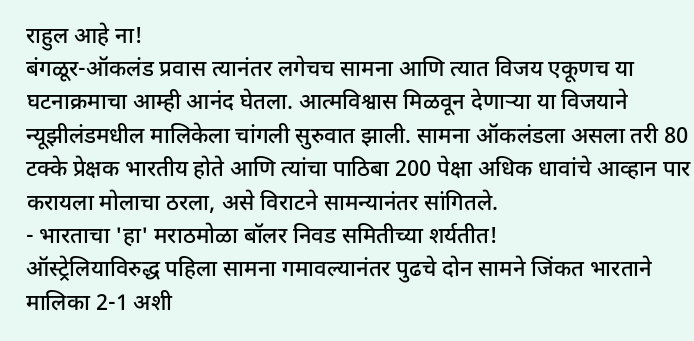राहुल आहे ना!
बंगळूर-ऑकलंड प्रवास त्यानंतर लगेचच सामना आणि त्यात विजय एकूणच या घटनाक्रमाचा आम्ही आनंद घेतला. आत्मविश्वास मिळवून देणाऱ्या या विजयाने न्यूझीलंडमधील मालिकेला चांगली सुरुवात झाली. सामना ऑकलंडला असला तरी 80 टक्के प्रेक्षक भारतीय होते आणि त्यांचा पाठिबा 200 पेक्षा अधिक धावांचे आव्हान पार करायला मोलाचा ठरला, असे विराटने सामन्यानंतर सांगितले.
- भारताचा 'हा' मराठमोळा बॉलर निवड समितीच्या शर्यतीत!
ऑस्ट्रेलियाविरुद्ध पहिला सामना गमावल्यानंतर पुढचे दोन सामने जिंकत भारताने मालिका 2-1 अशी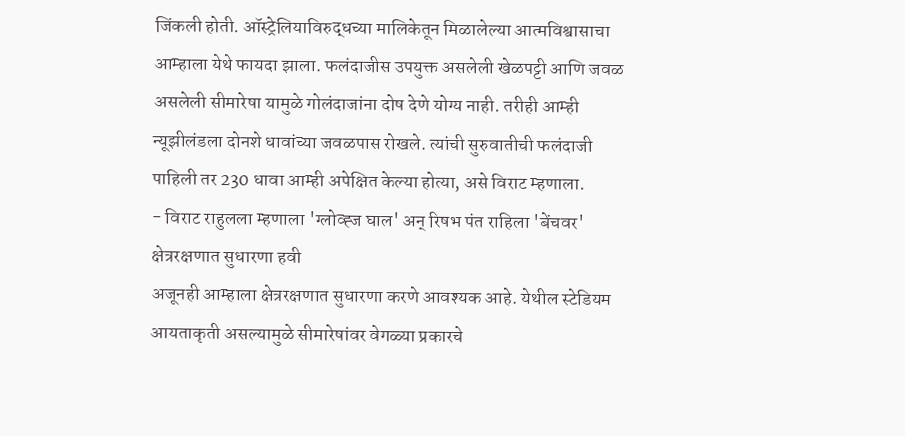जिंकली होती. ऑस्ट्रेलियाविरुद्धच्या मालिकेतून मिळालेल्या आत्मविश्वासाचा आम्हाला येथे फायदा झाला. फलंदाजीस उपयुक्त असलेली खेळपट्टी आणि जवळ असलेली सीमारेषा यामुळे गोलंदाजांना दोष देणे योग्य नाही. तरीही आम्ही न्यूझीलंडला दोनशे धावांच्या जवळपास रोखले. त्यांची सुरुवातीची फलंदाजी पाहिली तर 230 धावा आम्ही अपेक्षित केल्या होत्या, असे विराट म्हणाला.
- विराट राहुलला म्हणाला 'ग्लोव्ह्ज घाल' अन् रिषभ पंत राहिला 'बेंचवर'
क्षेत्ररक्षणात सुधारणा हवी
अजूनही आम्हाला क्षेत्ररक्षणात सुधारणा करणे आवश्यक आहे. येथील स्टेडियम आयताकृती असल्यामुळे सीमारेषांवर वेगळ्या प्रकारचे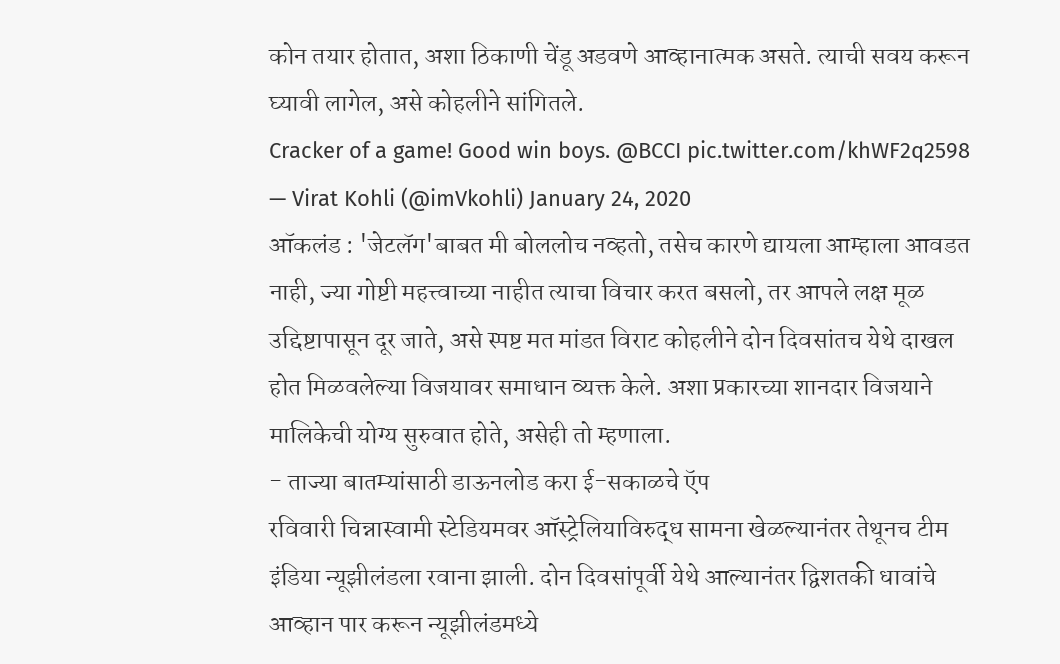कोन तयार होतात, अशा ठिकाणी चेंडू अडवणे आव्हानात्मक असते. त्याची सवय करून घ्यावी लागेल, असे कोहलीने सांगितले.
Cracker of a game! Good win boys. @BCCI pic.twitter.com/khWF2q2598
— Virat Kohli (@imVkohli) January 24, 2020
ऑकलंड : 'जेटलॅग'बाबत मी बोललोच नव्हतो, तसेच कारणे द्यायला आम्हाला आवडत नाही, ज्या गोष्टी महत्त्वाच्या नाहीत त्याचा विचार करत बसलो, तर आपले लक्ष मूळ उद्दिष्टापासून दूर जाते, असे स्पष्ट मत मांडत विराट कोहलीने दोन दिवसांतच येथे दाखल होत मिळवलेल्या विजयावर समाधान व्यक्त केले. अशा प्रकारच्या शानदार विजयाने मालिकेची योग्य सुरुवात होते, असेही तो म्हणाला.
- ताज्या बातम्यांसाठी डाऊनलोड करा ई-सकाळचे ऍप
रविवारी चिन्नास्वामी स्टेडियमवर ऑस्ट्रेलियाविरुद्ध सामना खेळल्यानंतर तेथूनच टीम इंडिया न्यूझीलंडला रवाना झाली. दोन दिवसांपूर्वी येथे आल्यानंतर द्विशतकी धावांचे आव्हान पार करून न्यूझीलंडमध्ये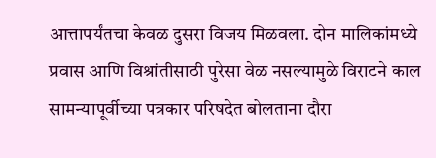आत्तापर्यंतचा केवळ दुसरा विजय मिळवला. दोन मालिकांमध्ये प्रवास आणि विश्रांतीसाठी पुरेसा वेळ नसल्यामुळे विराटने काल सामन्यापूर्वीच्या पत्रकार परिषदेत बोलताना दौरा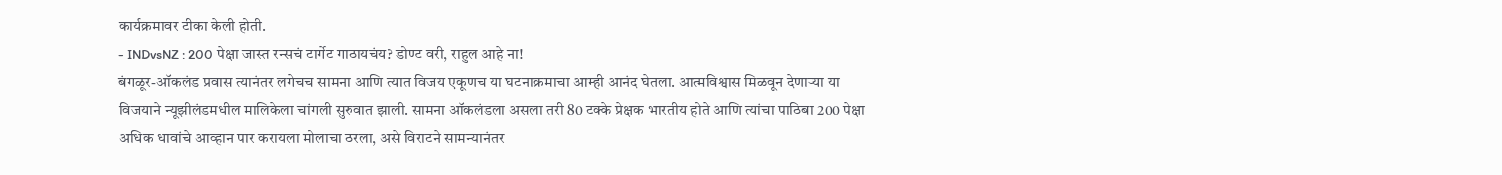कार्यक्रमावर टीका केली होती.
- INDvsNZ : 200 पेक्षा जास्त रन्सचं टार्गेट गाठायचंय? डोण्ट वरी, राहुल आहे ना!
बंगळूर-ऑकलंड प्रवास त्यानंतर लगेचच सामना आणि त्यात विजय एकूणच या घटनाक्रमाचा आम्ही आनंद घेतला. आत्मविश्वास मिळवून देणाऱ्या या विजयाने न्यूझीलंडमधील मालिकेला चांगली सुरुवात झाली. सामना ऑकलंडला असला तरी 80 टक्के प्रेक्षक भारतीय होते आणि त्यांचा पाठिबा 200 पेक्षा अधिक धावांचे आव्हान पार करायला मोलाचा ठरला, असे विराटने सामन्यानंतर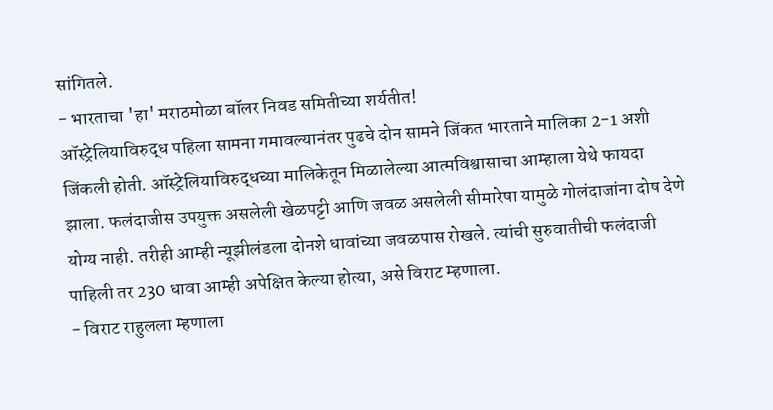सांगितले.
- भारताचा 'हा' मराठमोळा बॉलर निवड समितीच्या शर्यतीत!
ऑस्ट्रेलियाविरुद्ध पहिला सामना गमावल्यानंतर पुढचे दोन सामने जिंकत भारताने मालिका 2-1 अशी जिंकली होती. ऑस्ट्रेलियाविरुद्धच्या मालिकेतून मिळालेल्या आत्मविश्वासाचा आम्हाला येथे फायदा झाला. फलंदाजीस उपयुक्त असलेली खेळपट्टी आणि जवळ असलेली सीमारेषा यामुळे गोलंदाजांना दोष देणे योग्य नाही. तरीही आम्ही न्यूझीलंडला दोनशे धावांच्या जवळपास रोखले. त्यांची सुरुवातीची फलंदाजी पाहिली तर 230 धावा आम्ही अपेक्षित केल्या होत्या, असे विराट म्हणाला.
- विराट राहुलला म्हणाला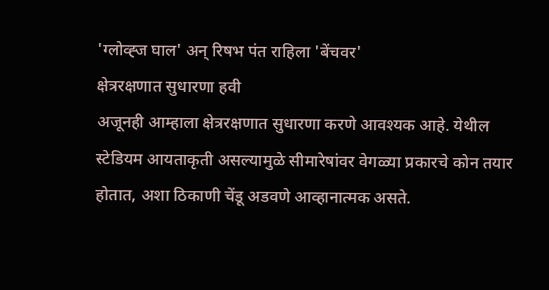'ग्लोव्ह्ज घाल' अन् रिषभ पंत राहिला 'बेंचवर'
क्षेत्ररक्षणात सुधारणा हवी
अजूनही आम्हाला क्षेत्ररक्षणात सुधारणा करणे आवश्यक आहे. येथील स्टेडियम आयताकृती असल्यामुळे सीमारेषांवर वेगळ्या प्रकारचे कोन तयार होतात, अशा ठिकाणी चेंडू अडवणे आव्हानात्मक असते.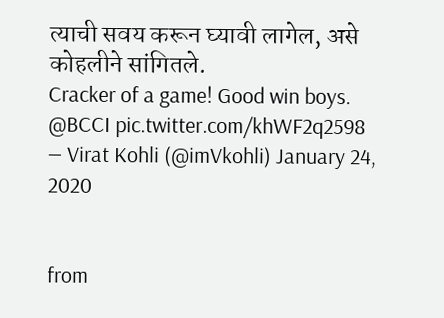त्याची सवय करून घ्यावी लागेल, असे कोहलीने सांगितले.
Cracker of a game! Good win boys. @BCCI pic.twitter.com/khWF2q2598
— Virat Kohli (@imVkohli) January 24, 2020


from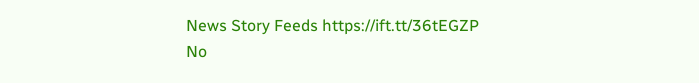News Story Feeds https://ift.tt/36tEGZP
No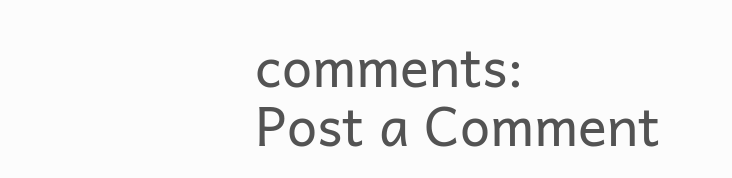comments:
Post a Comment